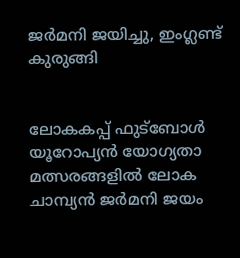ജര്‍മനി ജയിച്ചു, ഇംഗ്ലണ്ട് കുരുങ്ങി


ലോകകപ്പ് ഫുട്‌ബോള്‍ യൂറോപ്യന്‍ യോഗ്യതാ മത്സരങ്ങളില്‍ ലോക ചാമ്പ്യന്‍ ജര്‍മനി ജയം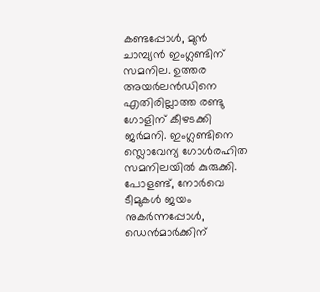കണ്ടപ്പോള്‍, മുന്‍ ചാമ്പ്യന്‍ ഇംഗ്ലണ്ടിന് സമനില. ഉത്തര അയര്‍ലന്‍ഡിനെ എതിരില്ലാത്ത രണ്ടു ഗോളിന് കീഴടക്കി ജര്‍മനി. ഇംഗ്ലണ്ടിനെ സ്ലൊവേന്യ ഗോള്‍രഹിത സമനിലയില്‍ കുരുക്കി. പോളണ്ട്, നോര്‍വെ ടീമുകള്‍ ജയം നുകര്‍ന്നപ്പോള്‍, ഡെന്‍മാര്‍ക്കിന്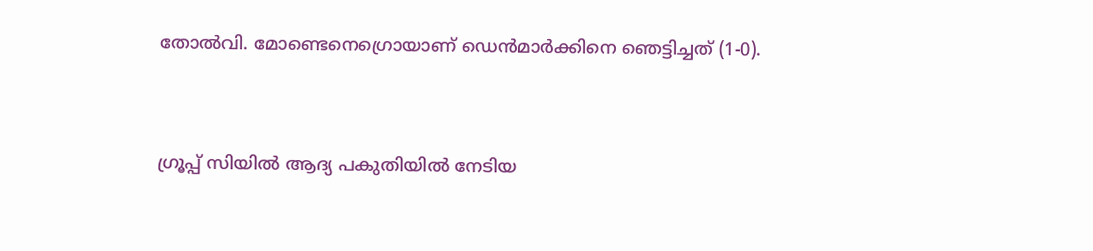തോല്‍വി. മോണ്ടെനെഗ്രൊയാണ് ഡെന്‍മാര്‍ക്കിനെ ഞെട്ടിച്ചത് (1-0).


ഗ്രൂപ്പ് സിയില്‍ ആദ്യ പകുതിയില്‍ നേടിയ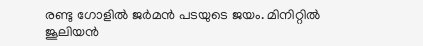രണ്ടു ഗോളില്‍ ജര്‍മന്‍ പടയുടെ ജയം. മിനിറ്റില്‍ ജൂലിയന്‍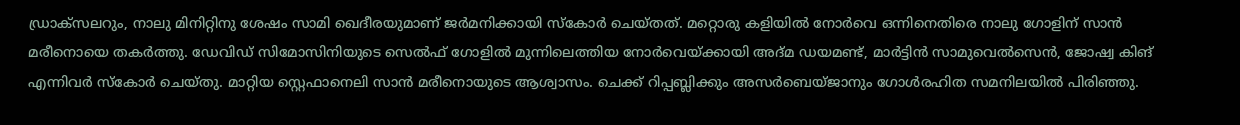ഡ്രാക്‌സലറും, നാലു മിനിറ്റിനു ശേഷം സാമി ഖെദീരയുമാണ് ജര്‍മനിക്കായി സ്‌കോര്‍ ചെയ്തത്. മറ്റൊരു കളിയില്‍ നോര്‍വെ ഒന്നിനെതിരെ നാലു ഗോളിന് സാന്‍ മരീനൊയെ തകര്‍ത്തു. ഡേവിഡ് സിമോസിനിയുടെ സെല്‍ഫ് ഗോളില്‍ മുന്നിലെത്തിയ നോര്‍വെയ്ക്കായി അദ്മ ഡയമണ്ട്, മാര്‍ട്ടിന്‍ സാമുവെല്‍സെന്‍, ജോഷ്വ കിങ് എന്നിവര്‍ സ്‌കോര്‍ ചെയ്തു. മാറ്റിയ സ്റ്റെഫാനെലി സാന്‍ മരീനൊയുടെ ആശ്വാസം. ചെക്ക് റിപ്പബ്ലിക്കും അസര്‍ബെയ്ജാനും ഗോള്‍രഹിത സമനിലയില്‍ പിരിഞ്ഞു.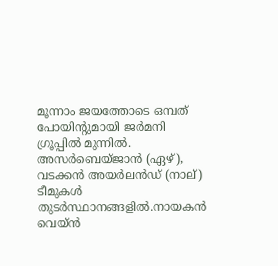മൂന്നാം ജയത്തോടെ ഒമ്പത് പോയിന്റുമായി ജര്‍മനി ഗ്രൂപ്പില്‍ മുന്നില്‍. അസര്‍ബെയ്ജാന്‍ (ഏഴ്), വടക്കന്‍ അയര്‍ലന്‍ഡ് (നാല്) ടീമുകള്‍ തുടര്‍സ്ഥാനങ്ങളില്‍.നായകന്‍ വെയ്ന്‍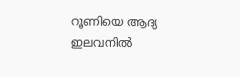റൂണിയെ ആദ്യ ഇലവനില്‍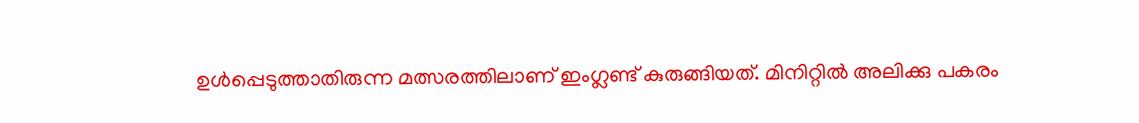ഉള്‍പ്പെടുത്താതിരുന്ന മത്സരത്തിലാണ് ഇംഗ്ലണ്ട് കുരുങ്ങിയത്. മിനിറ്റില്‍ അലിക്കു പകരം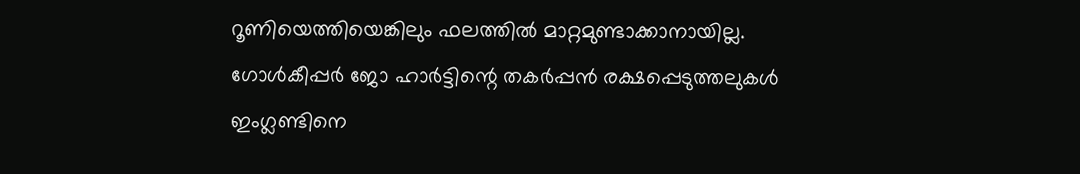റൂണിയെത്തിയെങ്കിലും ഫലത്തില്‍ മാറ്റമുണ്ടാക്കാനായില്ല. ഗോള്‍കീപ്പര്‍ ജോ ഹാര്‍ട്ടിന്റെ തകര്‍പ്പന്‍ രക്ഷപ്പെടുത്തലുകള്‍ ഇംഗ്ലണ്ടിനെ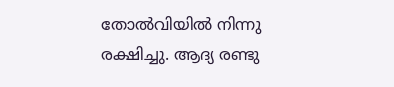തോല്‍വിയില്‍ നിന്നു രക്ഷിച്ചു. ആദ്യ രണ്ടു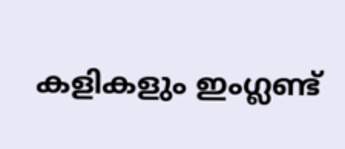കളികളും ഇംഗ്ലണ്ട്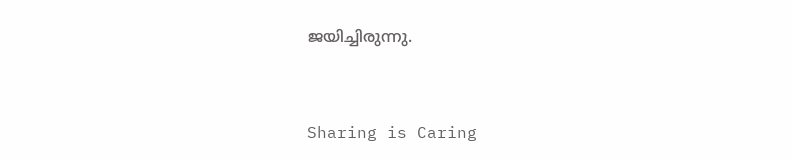ജയിച്ചിരുന്നു.



Sharing is Caring